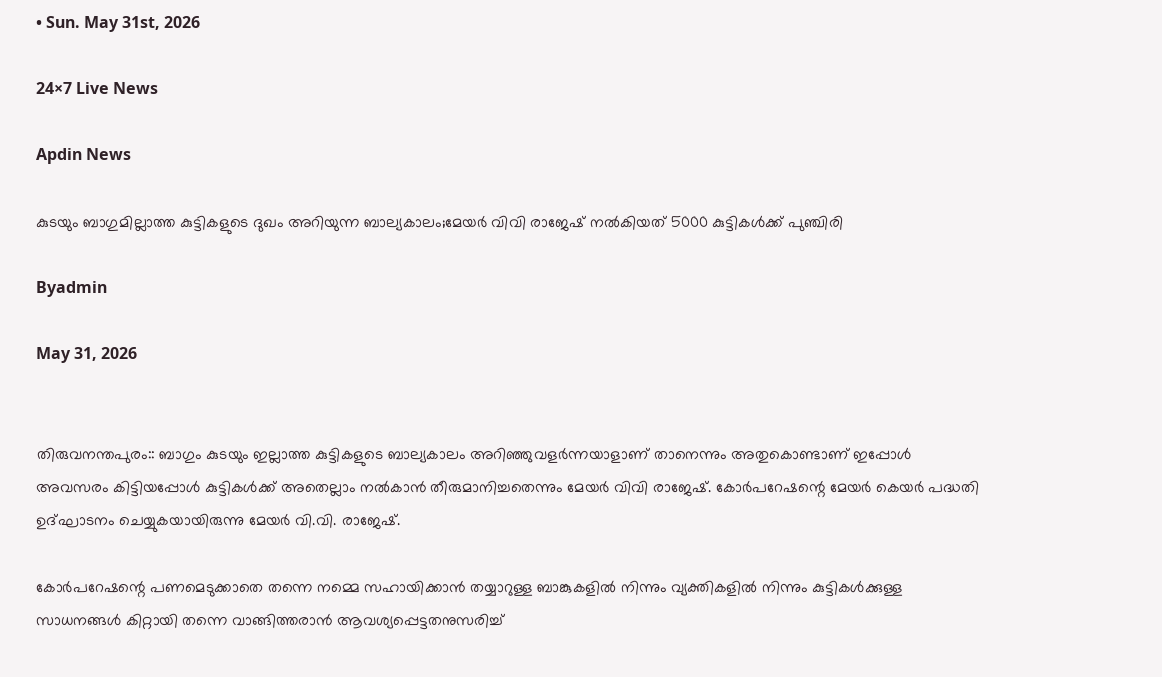• Sun. May 31st, 2026

24×7 Live News

Apdin News

കുടയും ബാഗുമില്ലാത്ത കുട്ടികളുടെ ദുഖം അറിയുന്ന ബാല്യകാലം;മേയര്‍ വിവി രാജേഷ് നല്‍കിയത് 5000 കുട്ടികള്‍ക്ക് പുഞ്ചിരി

Byadmin

May 31, 2026


തിരുവനന്തപുരം:: ബാഗും കുടയും ഇല്ലാത്ത കുട്ടികളുടെ ബാല്യകാലം അറിഞ്ഞുവളര്‍ന്നയാളാണ് താനെന്നും അതുകൊണ്ടാണ് ഇപ്പോള്‍ അവസരം കിട്ടിയപ്പോള്‍ കുട്ടികള്‍ക്ക് അതെല്ലാം നല്‍കാന്‍ തീരുമാനിച്ചതെന്നും മേയര്‍ വിവി രാജേഷ്. കോര്‍പറേഷന്റെ മേയര്‍ കെയര്‍ പദ്ധതി ഉദ്ഘാടനം ചെയ്യുകയായിരുന്നു മേയര്‍ വി.വി. രാജേഷ്.

കോര്‍പറേഷന്റെ പണമെടുക്കാതെ തന്നെ നമ്മെ സഹായിക്കാന്‍ തയ്യാറുള്ള ബാങ്കുകളില്‍ നിന്നും വ്യക്തികളില്‍ നിന്നും കുട്ടികള്‍ക്കുള്ള സാധനങ്ങള്‍ കിറ്റായി തന്നെ വാങ്ങിത്തരാന്‍ ആവശ്യപ്പെട്ടതനുസരിച്ച്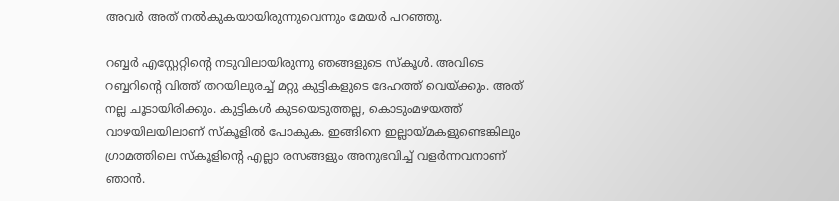അവര്‍ അത് നല്‍കുകയായിരുന്നുവെന്നും മേയര്‍ പറഞ്ഞു.

റബ്ബര്‍ എസ്റ്റേറ്റിന്റെ നടുവിലായിരുന്നു ഞങ്ങളുടെ സ്കൂള്‍. അവിടെ റബ്ബറിന്റെ വിത്ത് തറയിലുരച്ച് മറ്റു കുട്ടികളുടെ ദേഹത്ത് വെയ്‌ക്കും. അത് നല്ല ചൂടായിരിക്കും. കുട്ടികള്‍ കുടയെടുത്തല്ല, കൊടുംമഴയത്ത് വാഴയിലയിലാണ് സ്കൂളില്‍ പോകുക. ഇങ്ങിനെ ഇല്ലായ്‌മകളുണ്ടെങ്കിലും ഗ്രാമത്തിലെ സ്കൂളിന്റെ എല്ലാ രസങ്ങളും അനുഭവിച്ച് വളര്‍ന്നവനാണ് ഞാന്‍.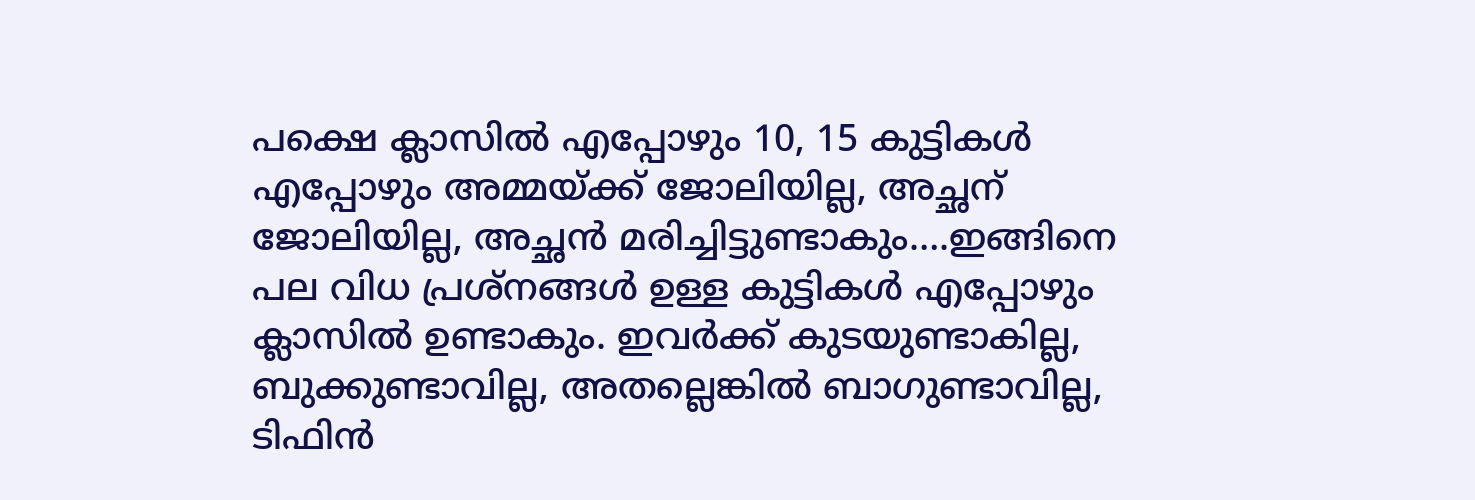പക്ഷെ ക്ലാസില്‍ എപ്പോഴും 10, 15 കുട്ടികള്‍ എപ്പോഴും അമ്മയ്‌ക്ക് ജോലിയില്ല, അച്ഛന് ജോലിയില്ല, അച്ഛന്‍ മരിച്ചിട്ടുണ്ടാകും….ഇങ്ങിനെ പല വിധ പ്രശ്നങ്ങള്‍ ഉള്ള കുട്ടികള്‍ എപ്പോഴും ക്ലാസില്‍ ഉണ്ടാകും. ഇവര്‍ക്ക് കുടയുണ്ടാകില്ല, ബുക്കുണ്ടാവില്ല, അതല്ലെങ്കില്‍ ബാഗുണ്ടാവില്ല, ടിഫിന്‍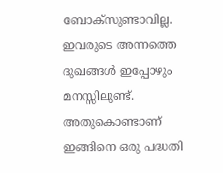ബോക്സുണ്ടാവില്ല. ഇവരുടെ അന്നത്തെ ദുഖങ്ങള്‍ ഇപ്പോഴും മനസ്സിലുണ്ട്. അതുകൊണ്ടാണ് ഇങ്ങിനെ ഒരു പദ്ധതി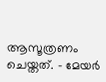ആസൂത്രണം ചെയ്തത്. – മേയര്‍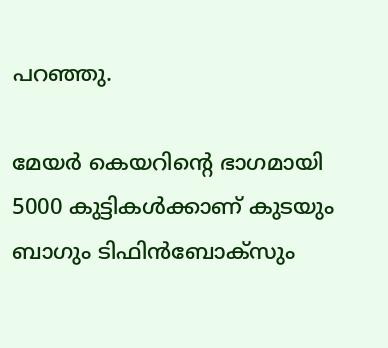പറഞ്ഞു.

മേയര്‍ കെയറിന്റെ ഭാഗമായി 5000 കുട്ടികള്‍ക്കാണ് കുടയും ബാഗും ടിഫിന്‍ബോക്സും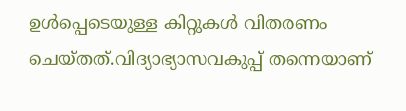ഉള്‍പ്പെടെയുള്ള കിറ്റുകള്‍ വിതരണം ചെയ്തത്.വിദ്യാഭ്യാസവകുപ്പ് തന്നെയാണ്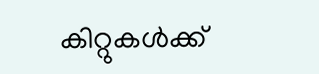കിറ്റുകള്‍ക്ക്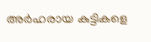അര്‍ഹരായ കുട്ടികളെ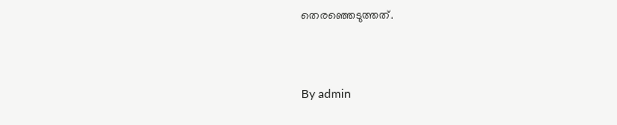തെരഞ്ഞെടുത്തത്.



By admin